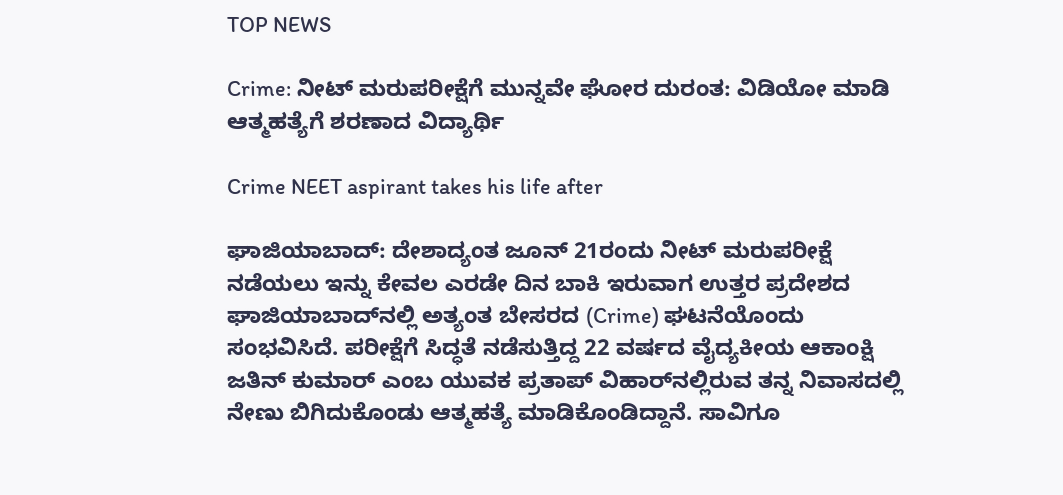TOP NEWS

Crime: ನೀಟ್ ಮರುಪರೀಕ್ಷೆಗೆ ಮುನ್ನವೇ ಘೋರ ದುರಂತ: ವಿಡಿಯೋ ಮಾಡಿ ಆತ್ಮಹತ್ಯೆಗೆ ಶರಣಾದ ವಿದ್ಯಾರ್ಥಿ

Crime NEET aspirant takes his life after

ಘಾಜಿಯಾಬಾದ್: ದೇಶಾದ್ಯಂತ ಜೂನ್ 21ರಂದು ನೀಟ್ ಮರುಪರೀಕ್ಷೆ ನಡೆಯಲು ಇನ್ನು ಕೇವಲ ಎರಡೇ ದಿನ ಬಾಕಿ ಇರುವಾಗ ಉತ್ತರ ಪ್ರದೇಶದ ಘಾಜಿಯಾಬಾದ್‌ನಲ್ಲಿ ಅತ್ಯಂತ ಬೇಸರದ (Crime) ಘಟನೆಯೊಂದು ಸಂಭವಿಸಿದೆ. ಪರೀಕ್ಷೆಗೆ ಸಿದ್ಧತೆ ನಡೆಸುತ್ತಿದ್ದ 22 ವರ್ಷದ ವೈದ್ಯಕೀಯ ಆಕಾಂಕ್ಷಿ ಜತಿನ್ ಕುಮಾರ್ ಎಂಬ ಯುವಕ ಪ್ರತಾಪ್ ವಿಹಾರ್‌ನಲ್ಲಿರುವ ತನ್ನ ನಿವಾಸದಲ್ಲಿ ನೇಣು ಬಿಗಿದುಕೊಂಡು ಆತ್ಮಹತ್ಯೆ ಮಾಡಿಕೊಂಡಿದ್ದಾನೆ. ಸಾವಿಗೂ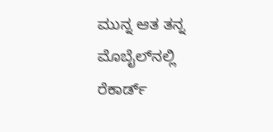ಮುನ್ನ ಆತ ತನ್ನ ಮೊಬೈಲ್‌ನಲ್ಲಿ ರೆಕಾರ್ಡ್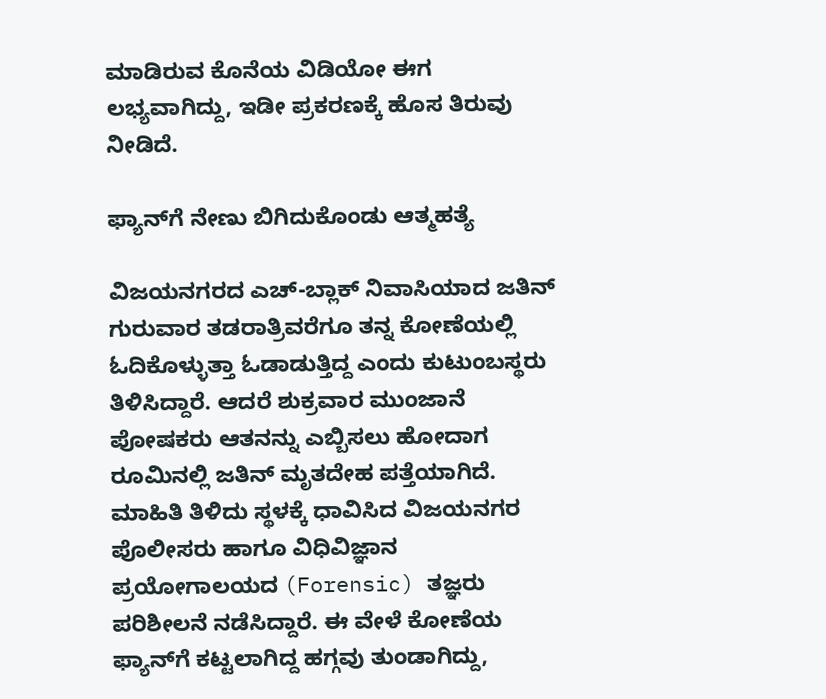ಮಾಡಿರುವ ಕೊನೆಯ ವಿಡಿಯೋ ಈಗ ಲಭ್ಯವಾಗಿದ್ದು, ಇಡೀ ಪ್ರಕರಣಕ್ಕೆ ಹೊಸ ತಿರುವು ನೀಡಿದೆ.

ಫ್ಯಾನ್‌ಗೆ ನೇಣು ಬಿಗಿದುಕೊಂಡು ಆತ್ಮಹತ್ಯೆ

ವಿಜಯನಗರದ ಎಚ್-ಬ್ಲಾಕ್ ನಿವಾಸಿಯಾದ ಜತಿನ್ ಗುರುವಾರ ತಡರಾತ್ರಿವರೆಗೂ ತನ್ನ ಕೋಣೆಯಲ್ಲಿ ಓದಿಕೊಳ್ಳುತ್ತಾ ಓಡಾಡುತ್ತಿದ್ದ ಎಂದು ಕುಟುಂಬಸ್ಥರು ತಿಳಿಸಿದ್ದಾರೆ. ಆದರೆ ಶುಕ್ರವಾರ ಮುಂಜಾನೆ ಪೋಷಕರು ಆತನನ್ನು ಎಬ್ಬಿಸಲು ಹೋದಾಗ ರೂಮಿನಲ್ಲಿ ಜತಿನ್ ಮೃತದೇಹ ಪತ್ತೆಯಾಗಿದೆ. ಮಾಹಿತಿ ತಿಳಿದು ಸ್ಥಳಕ್ಕೆ ಧಾವಿಸಿದ ವಿಜಯನಗರ ಪೊಲೀಸರು ಹಾಗೂ ವಿಧಿವಿಜ್ಞಾನ ಪ್ರಯೋಗಾಲಯದ (Forensic) ತಜ್ಞರು ಪರಿಶೀಲನೆ ನಡೆಸಿದ್ದಾರೆ. ಈ ವೇಳೆ ಕೋಣೆಯ ಫ್ಯಾನ್‌ಗೆ ಕಟ್ಟಲಾಗಿದ್ದ ಹಗ್ಗವು ತುಂಡಾಗಿದ್ದು,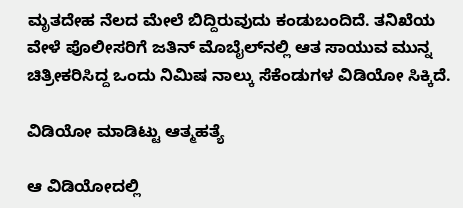ಮೃತದೇಹ ನೆಲದ ಮೇಲೆ ಬಿದ್ದಿರುವುದು ಕಂಡುಬಂದಿದೆ. ತನಿಖೆಯ ವೇಳೆ ಪೊಲೀಸರಿಗೆ ಜತಿನ್ ಮೊಬೈಲ್‌ನಲ್ಲಿ ಆತ ಸಾಯುವ ಮುನ್ನ ಚಿತ್ರೀಕರಿಸಿದ್ದ ಒಂದು ನಿಮಿಷ ನಾಲ್ಕು ಸೆಕೆಂಡುಗಳ ವಿಡಿಯೋ ಸಿಕ್ಕಿದೆ.

ವಿಡಿಯೋ ಮಾಡಿಟ್ಟು ಆತ್ಮಹತ್ಯೆ

ಆ ವಿಡಿಯೋದಲ್ಲಿ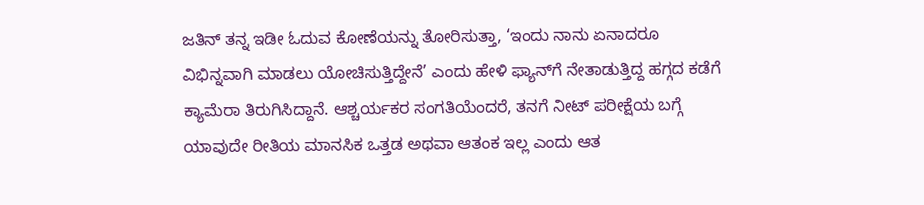ಜತಿನ್ ತನ್ನ ಇಡೀ ಓದುವ ಕೋಣೆಯನ್ನು ತೋರಿಸುತ್ತಾ, ‘ಇಂದು ನಾನು ಏನಾದರೂ ವಿಭಿನ್ನವಾಗಿ ಮಾಡಲು ಯೋಚಿಸುತ್ತಿದ್ದೇನೆ’ ಎಂದು ಹೇಳಿ ಫ್ಯಾನ್‌ಗೆ ನೇತಾಡುತ್ತಿದ್ದ ಹಗ್ಗದ ಕಡೆಗೆ ಕ್ಯಾಮೆರಾ ತಿರುಗಿಸಿದ್ದಾನೆ. ಆಶ್ಚರ್ಯಕರ ಸಂಗತಿಯೆಂದರೆ, ತನಗೆ ನೀಟ್ ಪರೀಕ್ಷೆಯ ಬಗ್ಗೆ ಯಾವುದೇ ರೀತಿಯ ಮಾನಸಿಕ ಒತ್ತಡ ಅಥವಾ ಆತಂಕ ಇಲ್ಲ ಎಂದು ಆತ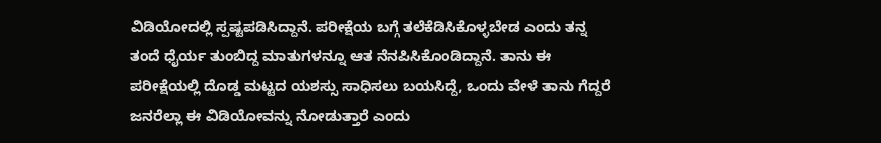ವಿಡಿಯೋದಲ್ಲಿ ಸ್ಪಷ್ಟಪಡಿಸಿದ್ದಾನೆ. ಪರೀಕ್ಷೆಯ ಬಗ್ಗೆ ತಲೆಕೆಡಿಸಿಕೊಳ್ಳಬೇಡ ಎಂದು ತನ್ನ ತಂದೆ ಧೈರ್ಯ ತುಂಬಿದ್ದ ಮಾತುಗಳನ್ನೂ ಆತ ನೆನಪಿಸಿಕೊಂಡಿದ್ದಾನೆ. ತಾನು ಈ ಪರೀಕ್ಷೆಯಲ್ಲಿ ದೊಡ್ಡ ಮಟ್ಟದ ಯಶಸ್ಸು ಸಾಧಿಸಲು ಬಯಸಿದ್ದೆ, ಒಂದು ವೇಳೆ ತಾನು ಗೆದ್ದರೆ ಜನರೆಲ್ಲಾ ಈ ವಿಡಿಯೋವನ್ನು ನೋಡುತ್ತಾರೆ ಎಂದು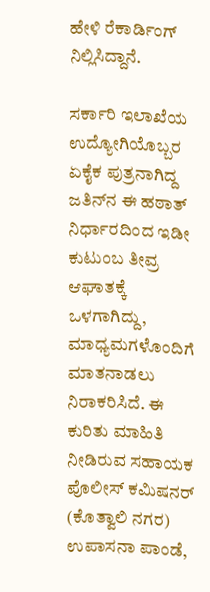ಹೇಳಿ ರೆಕಾರ್ಡಿಂಗ್ ನಿಲ್ಲಿಸಿದ್ದಾನೆ.

ಸರ್ಕಾರಿ ಇಲಾಖೆಯ ಉದ್ಯೋಗಿಯೊಬ್ಬರ ಏಕೈಕ ಪುತ್ರನಾಗಿದ್ದ ಜತಿನ್‌ನ ಈ ಹಠಾತ್ ನಿರ್ಧಾರದಿಂದ ಇಡೀ ಕುಟುಂಬ ತೀವ್ರ ಆಘಾತಕ್ಕೆ ಒಳಗಾಗಿದ್ದು, ಮಾಧ್ಯಮಗಳೊಂದಿಗೆ ಮಾತನಾಡಲು ನಿರಾಕರಿಸಿದೆ. ಈ ಕುರಿತು ಮಾಹಿತಿ ನೀಡಿರುವ ಸಹಾಯಕ ಪೊಲೀಸ್ ಕಮಿಷನರ್ (ಕೊತ್ವಾಲಿ ನಗರ) ಉಪಾಸನಾ ಪಾಂಡೆ,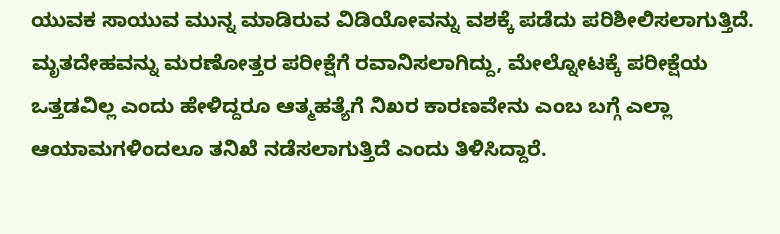ಯುವಕ ಸಾಯುವ ಮುನ್ನ ಮಾಡಿರುವ ವಿಡಿಯೋವನ್ನು ವಶಕ್ಕೆ ಪಡೆದು ಪರಿಶೀಲಿಸಲಾಗುತ್ತಿದೆ. ಮೃತದೇಹವನ್ನು ಮರಣೋತ್ತರ ಪರೀಕ್ಷೆಗೆ ರವಾನಿಸಲಾಗಿದ್ದು, ಮೇಲ್ನೋಟಕ್ಕೆ ಪರೀಕ್ಷೆಯ ಒತ್ತಡವಿಲ್ಲ ಎಂದು ಹೇಳಿದ್ದರೂ ಆತ್ಮಹತ್ಯೆಗೆ ನಿಖರ ಕಾರಣವೇನು ಎಂಬ ಬಗ್ಗೆ ಎಲ್ಲಾ ಆಯಾಮಗಳಿಂದಲೂ ತನಿಖೆ ನಡೆಸಲಾಗುತ್ತಿದೆ ಎಂದು ತಿಳಿಸಿದ್ದಾರೆ.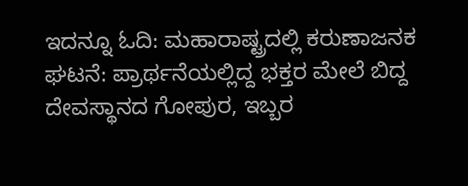ಇದನ್ನೂ ಓದಿ: ಮಹಾರಾಷ್ಟ್ರದಲ್ಲಿ ಕರುಣಾಜನಕ ಘಟನೆ: ಪ್ರಾರ್ಥನೆಯಲ್ಲಿದ್ದ ಭಕ್ತರ ಮೇಲೆ ಬಿದ್ದ ದೇವಸ್ಥಾನದ ಗೋಪುರ, ಇಬ್ಬರ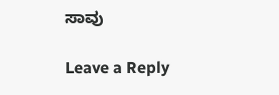ಸಾವು

Leave a Reply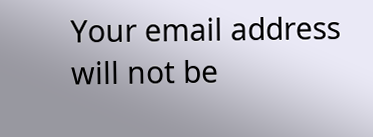Your email address will not be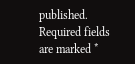published. Required fields are marked *